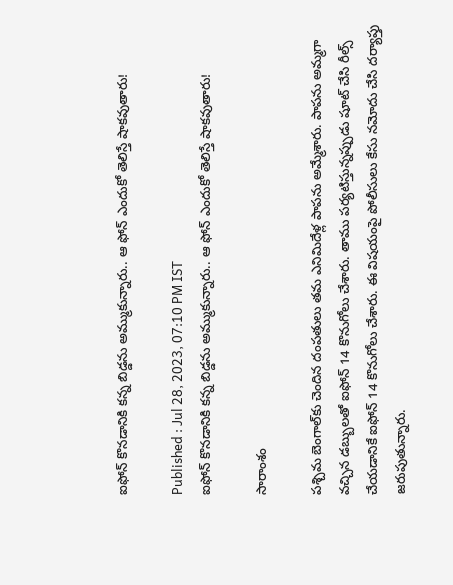ఐఫోన్ కొనడానికి కన్న బిడ్డను అమ్ముకున్నారు.. ఆ ఫోన్ ఎందుకో తెలిస్తే షాకవుతారు!

Published : Jul 28, 2023, 07:10 PM IST
ఐఫోన్ కొనడానికి కన్న బిడ్డను అమ్ముకున్నారు.. ఆ ఫోన్ ఎందుకో తెలిస్తే షాకవుతారు!

సారాంశం

పశ్చిమ బెంగాల్‌కు చెందిన దంపతులు తమ ఎనిమిదేళ్ల పాపను అమ్మేశారు. పాపను అమ్మగా వచ్చిన డబ్బులతో ఐఫోన్ 14 కొనుగోలు చేశారు. తాము పర్యటిస్తున్నప్పుడు షూట్ చేసి రీల్స్ చేయడానికే ఐఫోన్ 14 కొనుగోలు చేశారు. ఈ విషయంపై పోలీసులు కేసు నమోదు చేసి దర్యాప్తు జరుపుతున్నారు.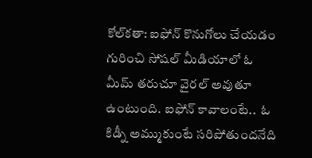కోల్‌కతా: ఐఫోన్ కొనుగోలు చేయడం గురించి సోషల్ మీడియాలో ఓ మీమ్ తరుచూ వైరల్ అవుతూ ఉంటుంది. ఐఫోన్ కావాలంటే..  ఓ కిడ్నీ అమ్ముకుంటే సరిపోతుందనేది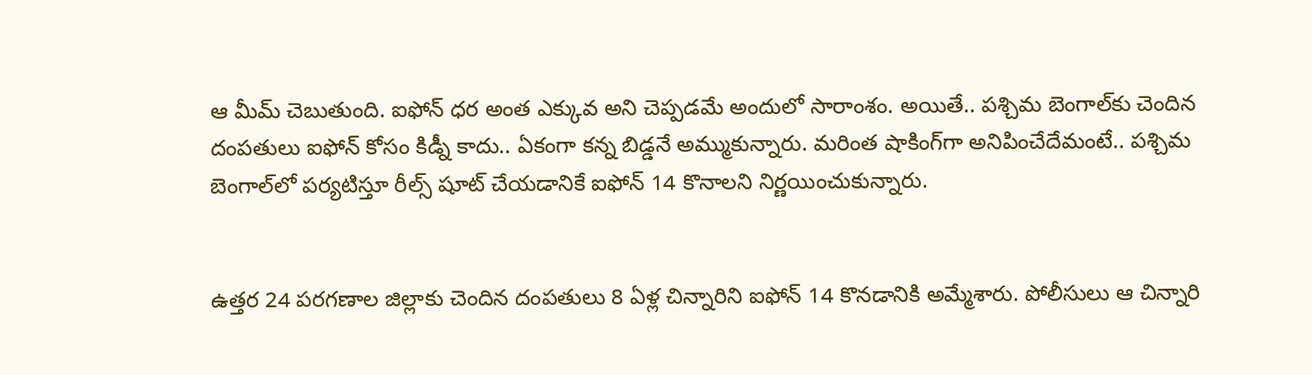ఆ మీమ్ చెబుతుంది. ఐఫోన్ ధర అంత ఎక్కువ అని చెప్పడమే అందులో సారాంశం. అయితే.. పశ్చిమ బెంగాల్‌కు చెందిన దంపతులు ఐఫోన్ కోసం కిడ్నీ కాదు.. ఏకంగా కన్న బిడ్డనే అమ్ముకున్నారు. మరింత షాకింగ్‌గా అనిపించేదేమంటే.. పశ్చిమ బెంగాల్‌లో పర్యటిస్తూ రీల్స్ షూట్ చేయడానికే ఐఫోన్ 14 కొనాలని నిర్ణయించుకున్నారు.


ఉత్తర 24 పరగణాల జిల్లాకు చెందిన దంపతులు 8 ఏళ్ల చిన్నారిని ఐఫోన్ 14 కొనడానికి అమ్మేశారు. పోలీసులు ఆ చిన్నారి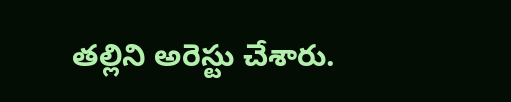తల్లిని అరెస్టు చేశారు.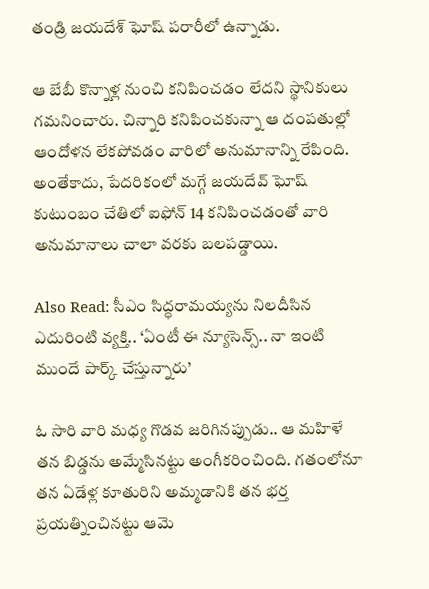తండ్రి జయదేశ్ ఘోష్ పరారీలో ఉన్నాడు.

ఆ బేబీ కొన్నాళ్ల నుంచి కనిపించడం లేదని స్థానికులు గమనించారు. చిన్నారి కనిపించకున్నా ఆ దంపతుల్లో ఆందోళన లేకపోవడం వారిలో అనుమానాన్ని రేపింది. అంతేకాదు, పేదరికంలో మగ్గే జయదేవ్ ఘోష్ కుటుంబం చేతిలో ఐఫోన్ 14 కనిపించడంతో వారి అనుమానాలు చాలా వరకు బలపడ్డాయి.

Also Read: సీఎం సిద్ధరామయ్యను నిలదీసిన ఎదురింటి వ్యక్తి.. ‘ఏంటీ ఈ న్యూసెన్స్.. నా ఇంటి ముందే పార్క్ చేస్తున్నారు’

ఓ సారి వారి మధ్య గొడవ జరిగినప్పుడు.. ఆ మహిళే తన బిడ్డను అమ్మేసినట్టు అంగీకరించింది. గతంలోనూ తన ఏడేళ్ల కూతురిని అమ్మడానికి తన భర్త ప్రయత్నించినట్టు ఆమె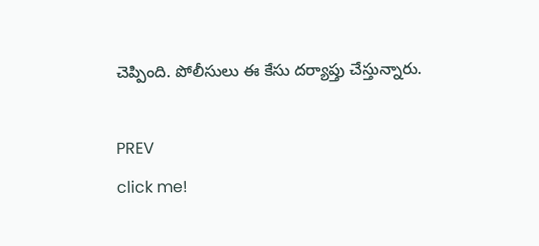చెప్పింది. పోలీసులు ఈ కేసు దర్యాప్తు చేస్తున్నారు.

PREV
click me!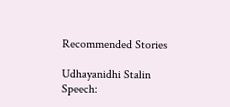Recommended Stories

Udhayanidhi Stalin Speech: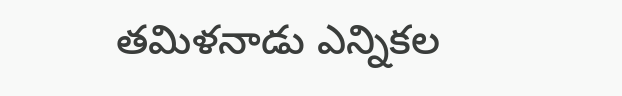తమిళనాడు ఎన్నికల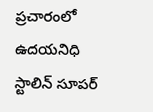ప్రచారంలో ఉదయనిధి స్టాలిన్ సూపర్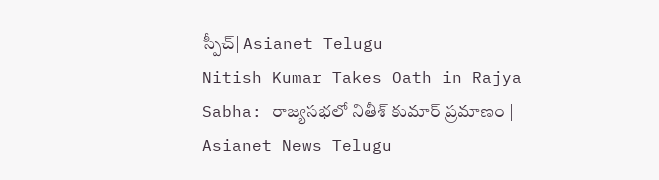స్పీచ్| Asianet Telugu
Nitish Kumar Takes Oath in Rajya Sabha: రాజ్యసభలో నితీశ్ కుమార్ ప్రమాణం | Asianet News Telugu